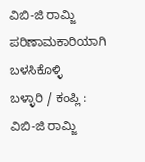ವಿಬಿ-ಜಿ ರಾಮ್ಜಿ ಪರಿಣಾಮಕಾರಿಯಾಗಿ ಬಳಸಿಕೊಳ್ಳಿ
ಬಳ್ಳಾರಿ / ಕಂಪ್ಲಿ : ವಿಬಿ-ಜಿ ರಾಮ್ಜಿ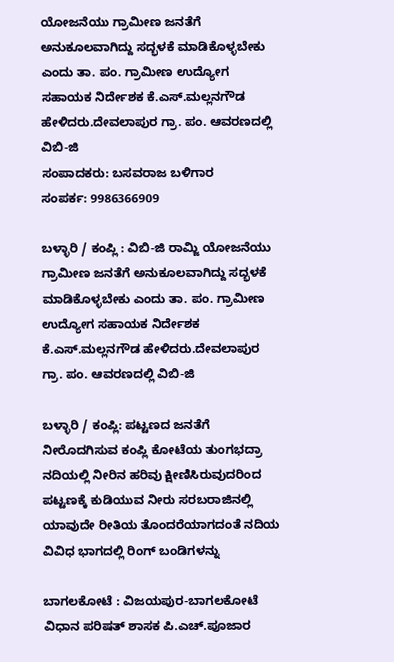ಯೋಜನೆಯು ಗ್ರಾಮೀಣ ಜನತೆಗೆ ಅನುಕೂಲವಾಗಿದ್ದು ಸದ್ಭಳಕೆ ಮಾಡಿಕೊಳ್ಳಬೇಕು ಎಂದು ತಾ. ಪಂ. ಗ್ರಾಮೀಣ ಉದ್ಯೋಗ ಸಹಾಯಕ ನಿರ್ದೇಶಕ ಕೆ.ಎಸ್.ಮಲ್ಲನಗೌಡ ಹೇಳಿದರು.ದೇವಲಾಪುರ ಗ್ರಾ. ಪಂ. ಆವರಣದಲ್ಲಿ ವಿಬಿ-ಜಿ
ಸಂಪಾದಕರು: ಬಸವರಾಜ ಬಳಿಗಾರ
ಸಂಪರ್ಕ: 9986366909

ಬಳ್ಳಾರಿ / ಕಂಪ್ಲಿ : ವಿಬಿ-ಜಿ ರಾಮ್ಜಿ ಯೋಜನೆಯು ಗ್ರಾಮೀಣ ಜನತೆಗೆ ಅನುಕೂಲವಾಗಿದ್ದು ಸದ್ಭಳಕೆ ಮಾಡಿಕೊಳ್ಳಬೇಕು ಎಂದು ತಾ. ಪಂ. ಗ್ರಾಮೀಣ ಉದ್ಯೋಗ ಸಹಾಯಕ ನಿರ್ದೇಶಕ ಕೆ.ಎಸ್.ಮಲ್ಲನಗೌಡ ಹೇಳಿದರು.ದೇವಲಾಪುರ ಗ್ರಾ. ಪಂ. ಆವರಣದಲ್ಲಿ ವಿಬಿ-ಜಿ

ಬಳ್ಳಾರಿ / ಕಂಪ್ಲಿ: ಪಟ್ಟಣದ ಜನತೆಗೆ ನೀರೊದಗಿಸುವ ಕಂಪ್ಲಿ ಕೋಟೆಯ ತುಂಗಭದ್ರಾ ನದಿಯಲ್ಲಿ ನೀರಿನ ಹರಿವು ಕ್ಷೀಣಿಸಿರುವುದರಿಂದ ಪಟ್ಟಣಕ್ಕೆ ಕುಡಿಯುವ ನೀರು ಸರಬರಾಜಿನಲ್ಲಿ ಯಾವುದೇ ರೀತಿಯ ತೊಂದರೆಯಾಗದಂತೆ ನದಿಯ ವಿವಿಧ ಭಾಗದಲ್ಲಿ ರಿಂಗ್ ಬಂಡಿಗಳನ್ನು

ಬಾಗಲಕೋಟೆ : ವಿಜಯಪುರ-ಬಾಗಲಕೋಟೆ ವಿಧಾನ ಪರಿಷತ್ ಶಾಸಕ ಪಿ.ಎಚ್.ಪೂಜಾರ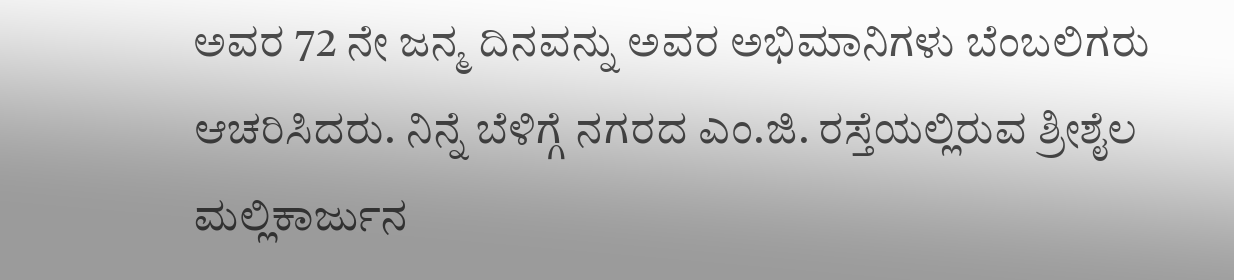ಅವರ 72 ನೇ ಜನ್ಮ ದಿನವನ್ನು ಅವರ ಅಭಿಮಾನಿಗಳು ಬೆಂಬಲಿಗರು ಆಚರಿಸಿದರು. ನಿನ್ನೆ ಬೆಳಿಗ್ಗೆ ನಗರದ ಎಂ.ಜಿ. ರಸ್ತೆಯಲ್ಲಿರುವ ಶ್ರೀಶೈಲ ಮಲ್ಲಿಕಾರ್ಜುನ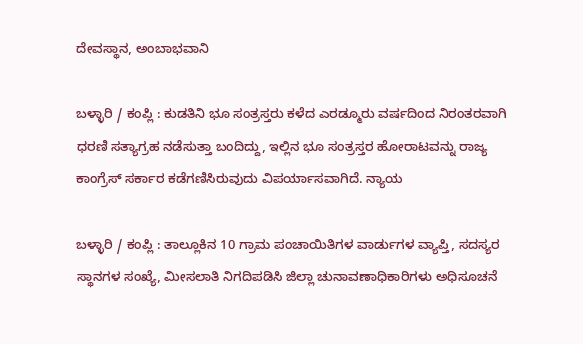ದೇವಸ್ಥಾನ, ಅಂಬಾಭವಾನಿ

ಬಳ್ಳಾರಿ / ಕಂಪ್ಲಿ : ಕುಡತಿನಿ ಭೂ ಸಂತ್ರಸ್ತರು ಕಳೆದ ಎರಡ್ಮೂರು ವರ್ಷದಿಂದ ನಿರಂತರವಾಗಿ ಧರಣಿ ಸತ್ಯಾಗ್ರಹ ನಡೆಸುತ್ತಾ ಬಂದಿದ್ದು, ಇಲ್ಲಿನ ಭೂ ಸಂತ್ರಸ್ತರ ಹೋರಾಟವನ್ನು ರಾಜ್ಯ ಕಾಂಗ್ರೆಸ್ ಸರ್ಕಾರ ಕಡೆಗಣಿಸಿರುವುದು ವಿಪರ್ಯಾಸವಾಗಿದೆ. ನ್ಯಾಯ

ಬಳ್ಳಾರಿ / ಕಂಪ್ಲಿ : ತಾಲ್ಲೂಕಿನ 10 ಗ್ರಾಮ ಪಂಚಾಯಿತಿಗಳ ವಾರ್ಡುಗಳ ವ್ಯಾಪ್ತಿ, ಸದಸ್ಯರ ಸ್ಥಾನಗಳ ಸಂಖ್ಯೆ, ಮೀಸಲಾತಿ ನಿಗದಿಪಡಿಸಿ ಜಿಲ್ಲಾ ಚುನಾವಣಾಧಿಕಾರಿಗಳು ಅಧಿಸೂಚನೆ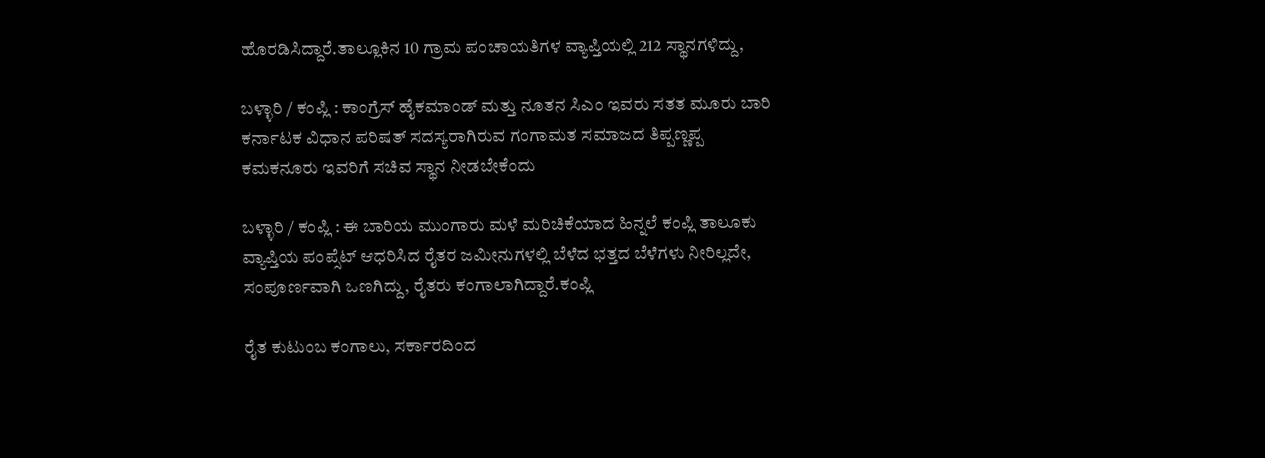ಹೊರಡಿಸಿದ್ದಾರೆ.ತಾಲ್ಲೂಕಿನ 10 ಗ್ರಾಮ ಪಂಚಾಯತಿಗಳ ವ್ಯಾಪ್ತಿಯಲ್ಲಿ 212 ಸ್ಥಾನಗಳಿದ್ದು,

ಬಳ್ಳಾರಿ / ಕಂಪ್ಲಿ : ಕಾಂಗ್ರೆಸ್ ಹೈಕಮಾಂಡ್ ಮತ್ತು ನೂತನ ಸಿಎಂ ಇವರು ಸತತ ಮೂರು ಬಾರಿ ಕರ್ನಾಟಕ ವಿಧಾನ ಪರಿಷತ್ ಸದಸ್ಯರಾಗಿರುವ ಗಂಗಾಮತ ಸಮಾಜದ ತಿಪ್ಪಣ್ಣಪ್ಪ ಕಮಕನೂರು ಇವರಿಗೆ ಸಚಿವ ಸ್ಥಾನ ನೀಡಬೇಕೆಂದು

ಬಳ್ಳಾರಿ / ಕಂಪ್ಲಿ : ಈ ಬಾರಿಯ ಮುಂಗಾರು ಮಳೆ ಮರಿಚಿಕೆಯಾದ ಹಿನ್ನಲೆ ಕಂಪ್ಲಿ ತಾಲೂಕು ವ್ಯಾಪ್ತಿಯ ಪಂಪ್ಸೆಟ್ ಆಧರಿಸಿದ ರೈತರ ಜಮೀನುಗಳಲ್ಲಿ ಬೆಳೆದ ಭತ್ತದ ಬೆಳೆಗಳು ನೀರಿಲ್ಲದೇ, ಸಂಪೂರ್ಣವಾಗಿ ಒಣಗಿದ್ದು, ರೈತರು ಕಂಗಾಲಾಗಿದ್ದಾರೆ.ಕಂಪ್ಲಿ

ರೈತ ಕುಟುಂಬ ಕಂಗಾಲು, ಸರ್ಕಾರದಿಂದ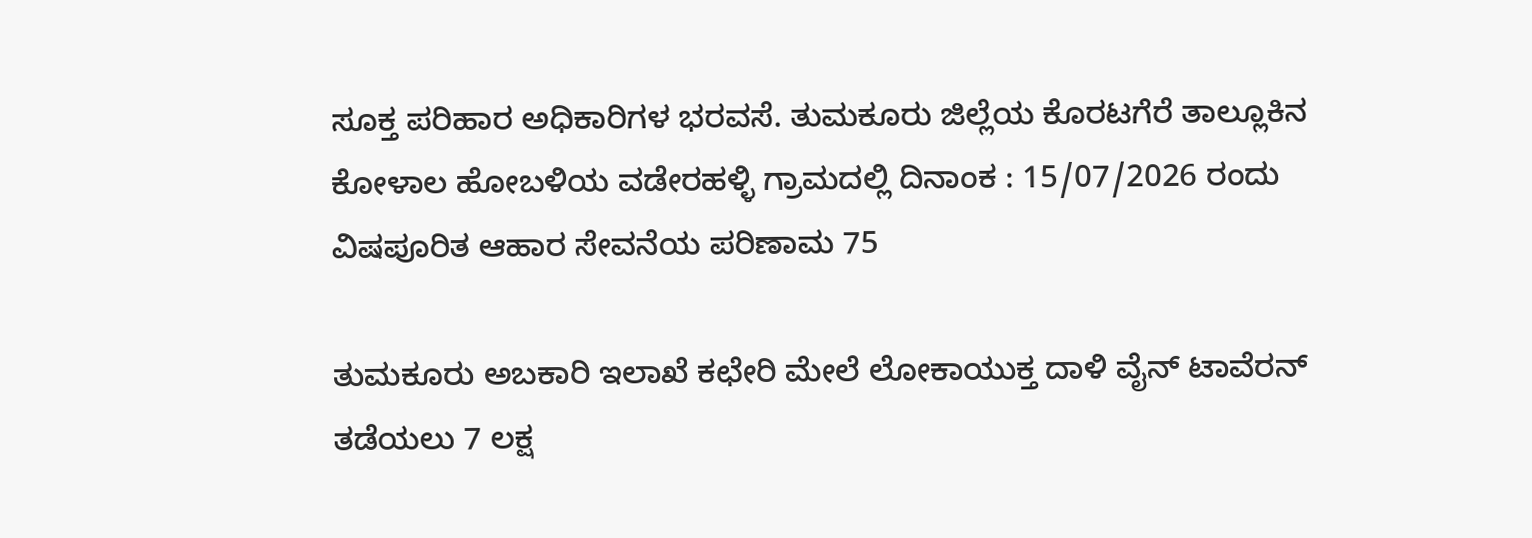ಸೂಕ್ತ ಪರಿಹಾರ ಅಧಿಕಾರಿಗಳ ಭರವಸೆ. ತುಮಕೂರು ಜಿಲ್ಲೆಯ ಕೊರಟಗೆರೆ ತಾಲ್ಲೂಕಿನ ಕೋಳಾಲ ಹೋಬಳಿಯ ವಡೇರಹಳ್ಳಿ ಗ್ರಾಮದಲ್ಲಿ ದಿನಾಂಕ : 15/07/2026 ರಂದು ವಿಷಪೂರಿತ ಆಹಾರ ಸೇವನೆಯ ಪರಿಣಾಮ 75

ತುಮಕೂರು ಅಬಕಾರಿ ಇಲಾಖೆ ಕಛೇರಿ ಮೇಲೆ ಲೋಕಾಯುಕ್ತ ದಾಳಿ ವೈನ್ ಟಾವೆರನ್ ತಡೆಯಲು 7 ಲಕ್ಷ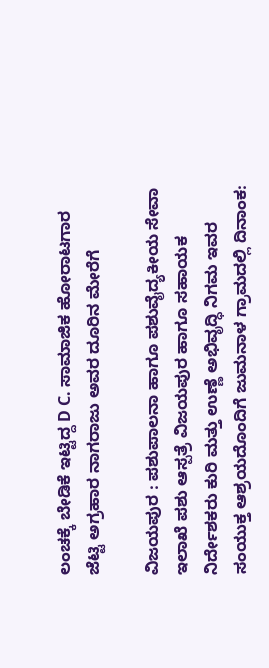ಲಂಚಕ್ಕೆ ಬೇಡಿಕೆ ಇಟ್ಟಿದ್ದ D C. ಸಾಮಾಜಿಕ ಹೋರಾಟಗಾರ ಜೆಟ್ಟಿ ಅಗ್ರಹಾರ ನಾಗರಾಜು ಅವರ ದೂರಿನ ಮೇರೆಗೆ

ವಿಜಯಪುರ : ಪಶುಪಾಲನಾ ಹಾಗೂ ಪಶುವೈದ್ಯಕೀಯ ಸೇವಾ ಇಲಾಖೆ ಪಶು ಆಸ್ಪತ್ರೆ ವಿಜಯಪುರ ಹಾಗೂ ಸಹಾಯಕ ನಿರ್ದೇಶಕರು ಕುರಿ ಮತ್ತು ಉಣ್ಣೆ ಅಭಿವೃದ್ಧಿ ನಿಗಮ ಇವರ ಸಂಯುಕ್ತ ಆಶ್ರಯದೊಂದಿಗೆ ಜುಮನಾಳ ಗ್ರಾಮದಲ್ಲಿ ದಿನಾಂಕ: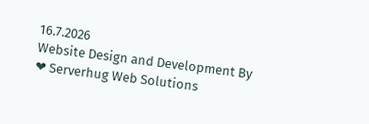16.7.2026
Website Design and Development By ❤ Serverhug Web Solutions